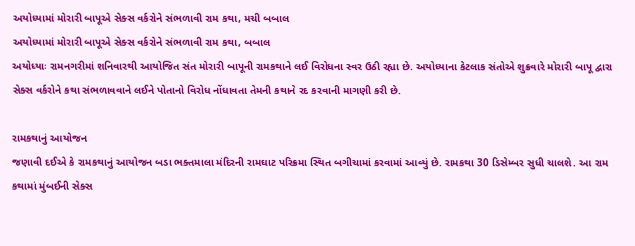અયોધ્યામાં મોરારી બાપૂએ સેક્સ વર્કરોને સંભળાવી રામ કથા, મચી બબાલ
અયોધ્યામાં મોરારી બાપૂએ સેક્સ વર્કરોને સંભળાવી રામ કથા, બબાલ
અયોધ્યાઃ રામનગરીમાં શનિવારથી આયોજિત સંત મોરારી બાપૂની રામકથાને લઈ વિરોધના સ્વર ઉઠી રહ્યા છે. અયોધ્યાના કેટલાક સંતોએ શુક્રવારે મોરારી બાપૂ દ્વારા સેક્સ વર્કરોને કથા સંભળાવવાને લઈને પોતાનો વિરોધ નોંધાવતા તેમની કથાને રદ કરવાની માગણી કરી છે.

રામકથાનું આયોજન
જણાવી દઈએ કે રામકથાનું આયોજન બડા ભક્તમાલા મંદિરની રામઘાટ પરિક્રમા સ્થિત બગીચામાં કરવામાં આવ્યું છે. રામકથા 30 ડિસેમ્બર સુધી ચાલશે. આ રામ કથામાં મુંબઈની સેક્સ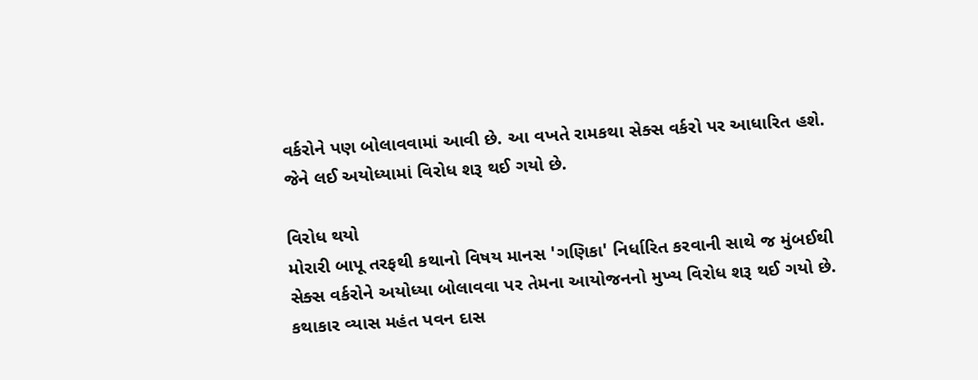વર્કરોને પણ બોલાવવામાં આવી છે. આ વખતે રામકથા સેક્સ વર્કરો પર આધારિત હશે. જેને લઈ અયોધ્યામાં વિરોધ શરૂ થઈ ગયો છે.

વિરોધ થયો
મોરારી બાપૂ તરફથી કથાનો વિષય માનસ 'ગણિકા' નિર્ધારિત કરવાની સાથે જ મુંબઈથી સેક્સ વર્કરોને અયોધ્યા બોલાવવા પર તેમના આયોજનનો મુખ્ય વિરોધ શરૂ થઈ ગયો છે. કથાકાર વ્યાસ મહંત પવન દાસ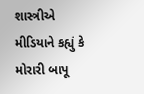શાસ્ત્રીએ મીડિયાને કહ્યું કે મોરારી બાપૂ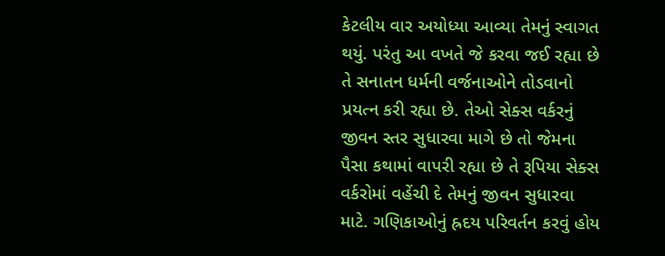કેટલીય વાર અયોધ્યા આવ્યા તેમનું સ્વાગત થયું. પરંતુ આ વખતે જે કરવા જઈ રહ્યા છે તે સનાતન ધર્મની વર્જનાઓને તોડવાનો પ્રયત્ન કરી રહ્યા છે. તેઓ સેક્સ વર્કરનું જીવન સ્તર સુધારવા માગે છે તો જેમના પૈસા કથામાં વાપરી રહ્યા છે તે રૂપિયા સેક્સ વર્કરોમાં વહેંચી દે તેમનું જીવન સુધારવા માટે. ગણિકાઓનું હ્રદય પરિવર્તન કરવું હોય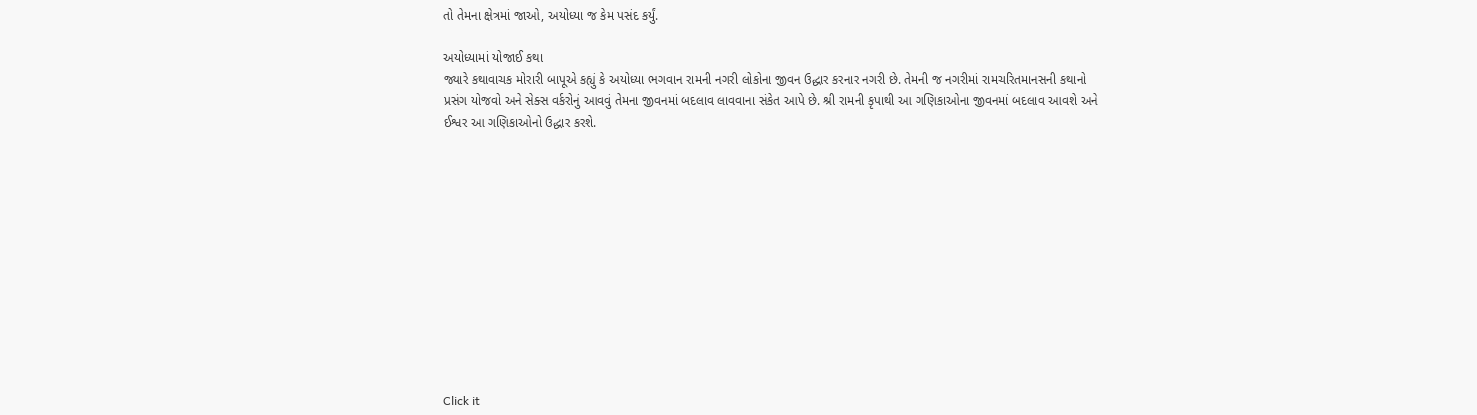તો તેમના ક્ષેત્રમાં જાઓ, અયોધ્યા જ કેમ પસંદ કર્યું.

અયોધ્યામાં યોજાઈ કથા
જ્યારે કથાવાચક મોરારી બાપૂએ કહ્યું કે અયોધ્યા ભગવાન રામની નગરી લોકોના જીવન ઉદ્ધાર કરનાર નગરી છે. તેમની જ નગરીમાં રામચરિતમાનસની કથાનો પ્રસંગ યોજવો અને સેક્સ વર્કરોનું આવવું તેમના જીવનમાં બદલાવ લાવવાના સંકેત આપે છે. શ્રી રામની કૃપાથી આ ગણિકાઓના જીવનમાં બદલાવ આવશે અને ઈશ્વર આ ગણિકાઓનો ઉદ્ધાર કરશે.












Click it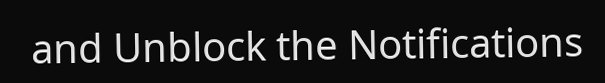and Unblock the Notifications